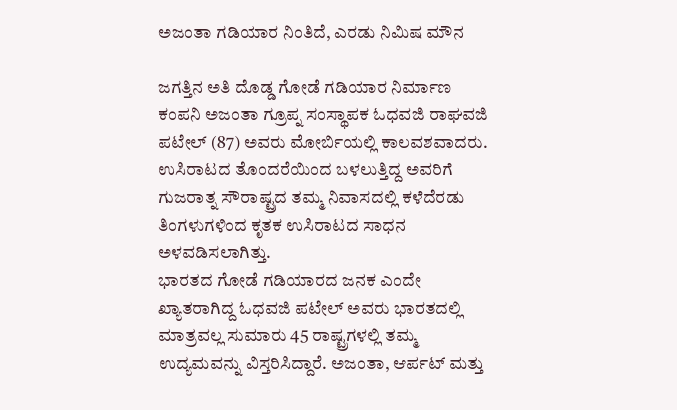ಅಜಂತಾ ಗಡಿಯಾರ ನಿಂತಿದೆ, ಎರಡು ನಿಮಿಷ ಮೌನ

ಜಗತ್ತಿನ ಅತಿ ದೊಡ್ಡ ಗೋಡೆ ಗಡಿಯಾರ ನಿರ್ಮಾಣ ಕಂಪನಿ ಅಜಂತಾ ಗ್ರೂಪ್ನ ಸಂಸ್ಥಾಪಕ ಓಧವಜಿ ರಾಘವಜಿ ಪಟೇಲ್ (87) ಅವರು ಮೋರ್ಬಿಯಲ್ಲಿ ಕಾಲವಶವಾದರು. ಉಸಿರಾಟದ ತೊಂದರೆಯಿಂದ ಬಳಲುತ್ತಿದ್ದ ಅವರಿಗೆ ಗುಜರಾತ್ನ ಸೌರಾಷ್ಟ್ರದ ತಮ್ಮ ನಿವಾಸದಲ್ಲಿ ಕಳೆದೆರಡು ತಿಂಗಳುಗಳಿಂದ ಕೃತಕ ಉಸಿರಾಟದ ಸಾಧನ ಅಳವಡಿಸಲಾಗಿತ್ತು.
ಭಾರತದ ಗೋಡೆ ಗಡಿಯಾರದ ಜನಕ ಎಂದೇ ಖ್ಯಾತರಾಗಿದ್ದ ಓಧವಜಿ ಪಟೇಲ್ ಅವರು ಭಾರತದಲ್ಲಿ ಮಾತ್ರವಲ್ಲ ಸುಮಾರು 45 ರಾಷ್ಟ್ರಗಳಲ್ಲಿ ತಮ್ಮ ಉದ್ಯಮವನ್ನು ವಿಸ್ತರಿಸಿದ್ದಾರೆ. ಅಜಂತಾ, ಆರ್ಪಟ್ ಮತ್ತು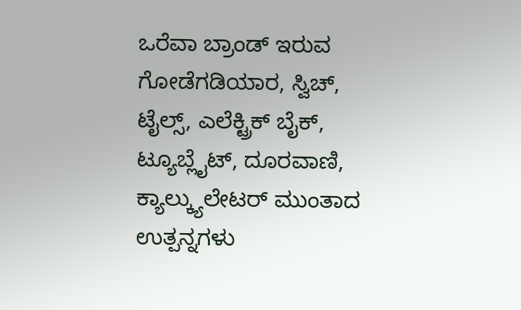ಒರೆವಾ ಬ್ರಾಂಡ್ ಇರುವ ಗೋಡೆಗಡಿಯಾರ, ಸ್ವಿಚ್, ಟೈಲ್ಸ್, ಎಲೆಕ್ಟ್ರಿಕ್ ಬೈಕ್, ಟ್ಯೂಬ್ಲೈಟ್, ದೂರವಾಣಿ, ಕ್ಯಾಲ್ಕ್ಯುಲೇಟರ್ ಮುಂತಾದ ಉತ್ಪನ್ನಗಳು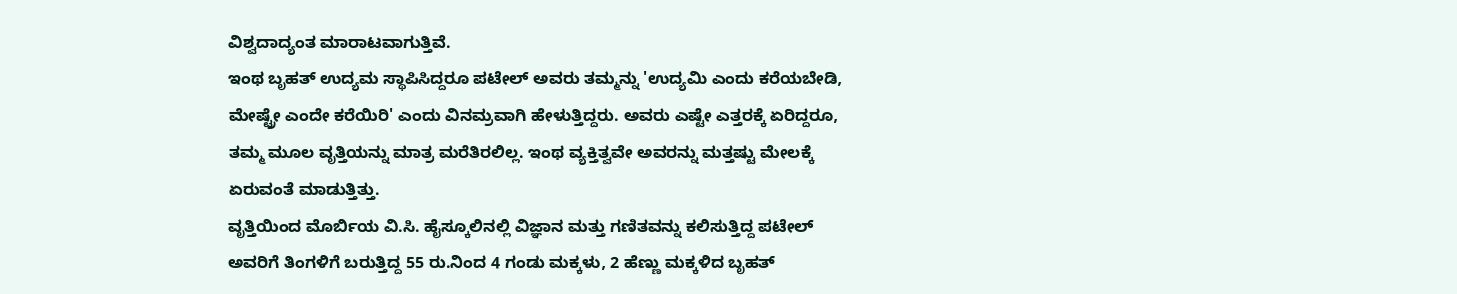ವಿಶ್ವದಾದ್ಯಂತ ಮಾರಾಟವಾಗುತ್ತಿವೆ.
ಇಂಥ ಬೃಹತ್ ಉದ್ಯಮ ಸ್ಥಾಪಿಸಿದ್ದರೂ ಪಟೇಲ್ ಅವರು ತಮ್ಮನ್ನು 'ಉದ್ಯಮಿ ಎಂದು ಕರೆಯಬೇಡಿ, ಮೇಷ್ಟ್ರೇ ಎಂದೇ ಕರೆಯಿರಿ' ಎಂದು ವಿನಮ್ರವಾಗಿ ಹೇಳುತ್ತಿದ್ದರು. ಅವರು ಎಷ್ಟೇ ಎತ್ತರಕ್ಕೆ ಏರಿದ್ದರೂ, ತಮ್ಮ ಮೂಲ ವೃತ್ತಿಯನ್ನು ಮಾತ್ರ ಮರೆತಿರಲಿಲ್ಲ. ಇಂಥ ವ್ಯಕ್ತಿತ್ವವೇ ಅವರನ್ನು ಮತ್ತಷ್ಟು ಮೇಲಕ್ಕೆ ಏರುವಂತೆ ಮಾಡುತ್ತಿತ್ತು.
ವೃತ್ತಿಯಿಂದ ಮೊರ್ಬಿಯ ವಿ.ಸಿ. ಹೈಸ್ಕೂಲಿನಲ್ಲಿ ವಿಜ್ಞಾನ ಮತ್ತು ಗಣಿತವನ್ನು ಕಲಿಸುತ್ತಿದ್ದ ಪಟೇಲ್ ಅವರಿಗೆ ತಿಂಗಳಿಗೆ ಬರುತ್ತಿದ್ದ 55 ರು.ನಿಂದ 4 ಗಂಡು ಮಕ್ಕಳು, 2 ಹೆಣ್ಣು ಮಕ್ಕಳಿದ ಬೃಹತ್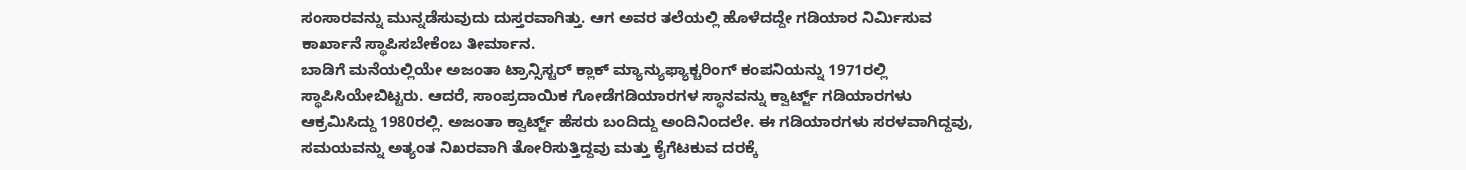ಸಂಸಾರವನ್ನು ಮುನ್ನಡೆಸುವುದು ದುಸ್ತರವಾಗಿತ್ತು. ಆಗ ಅವರ ತಲೆಯಲ್ಲಿ ಹೊಳೆದದ್ದೇ ಗಡಿಯಾರ ನಿರ್ಮಿಸುವ ಕಾರ್ಖಾನೆ ಸ್ಥಾಪಿಸಬೇಕೆಂಬ ತೀರ್ಮಾನ.
ಬಾಡಿಗೆ ಮನೆಯಲ್ಲಿಯೇ ಅಜಂತಾ ಟ್ರಾನ್ಸಿಸ್ಟರ್ ಕ್ಲಾಕ್ ಮ್ಯಾನ್ಯುಫ್ಯಾಕ್ಚರಿಂಗ್ ಕಂಪನಿಯನ್ನು 1971ರಲ್ಲಿ ಸ್ಥಾಪಿಸಿಯೇಬಿಟ್ಟರು. ಆದರೆ, ಸಾಂಪ್ರದಾಯಿಕ ಗೋಡೆಗಡಿಯಾರಗಳ ಸ್ಥಾನವನ್ನು ಕ್ವಾರ್ಟ್ಜ್ ಗಡಿಯಾರಗಳು ಆಕ್ರಮಿಸಿದ್ದು 1980ರಲ್ಲಿ. ಅಜಂತಾ ಕ್ವಾರ್ಟ್ಜ್ ಹೆಸರು ಬಂದಿದ್ದು ಅಂದಿನಿಂದಲೇ. ಈ ಗಡಿಯಾರಗಳು ಸರಳವಾಗಿದ್ದವು, ಸಮಯವನ್ನು ಅತ್ಯಂತ ನಿಖರವಾಗಿ ತೋರಿಸುತ್ತಿದ್ದವು ಮತ್ತು ಕೈಗೆಟಕುವ ದರಕ್ಕೆ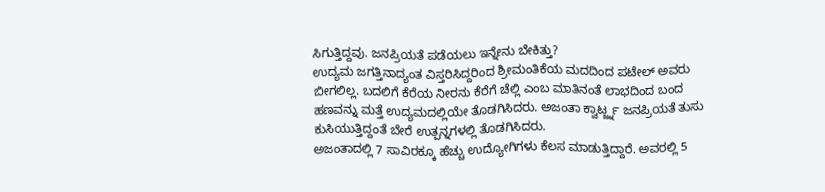ಸಿಗುತ್ತಿದ್ದವು. ಜನಪ್ರಿಯತೆ ಪಡೆಯಲು ಇನ್ನೇನು ಬೇಕಿತ್ತು?
ಉದ್ಯಮ ಜಗತ್ತಿನಾದ್ಯಂತ ವಿಸ್ತರಿಸಿದ್ದರಿಂದ ಶ್ರೀಮಂತಿಕೆಯ ಮದದಿಂದ ಪಟೇಲ್ ಅವರು ಬೀಗಲಿಲ್ಲ. ಬದಲಿಗೆ ಕೆರೆಯ ನೀರನು ಕೆರೆಗೆ ಚೆಲ್ಲಿ ಎಂಬ ಮಾತಿನಂತೆ ಲಾಭದಿಂದ ಬಂದ ಹಣವನ್ನು ಮತ್ತೆ ಉದ್ಯಮದಲ್ಲಿಯೇ ತೊಡಗಿಸಿದರು. ಅಜಂತಾ ಕ್ವಾರ್ಟ್ಜ್ನ ಜನಪ್ರಿಯತೆ ತುಸು ಕುಸಿಯುತ್ತಿದ್ದಂತೆ ಬೇರೆ ಉತ್ಪನ್ನಗಳಲ್ಲಿ ತೊಡಗಿಸಿದರು.
ಅಜಂತಾದಲ್ಲಿ 7 ಸಾವಿರಕ್ಕೂ ಹೆಚ್ಚು ಉದ್ಯೋಗಿಗಳು ಕೆಲಸ ಮಾಡುತ್ತಿದ್ದಾರೆ. ಅವರಲ್ಲಿ 5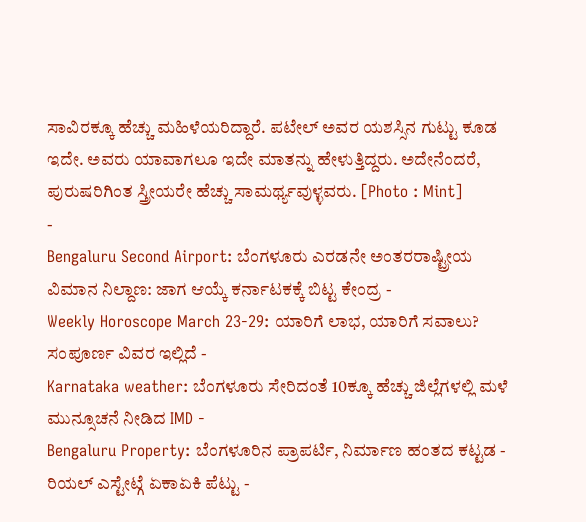ಸಾವಿರಕ್ಕೂ ಹೆಚ್ಚು ಮಹಿಳೆಯರಿದ್ದಾರೆ. ಪಟೇಲ್ ಅವರ ಯಶಸ್ಸಿನ ಗುಟ್ಟು ಕೂಡ ಇದೇ. ಅವರು ಯಾವಾಗಲೂ ಇದೇ ಮಾತನ್ನು ಹೇಳುತ್ತಿದ್ದರು. ಅದೇನೆಂದರೆ, ಪುರುಷರಿಗಿಂತ ಸ್ತ್ರೀಯರೇ ಹೆಚ್ಚು ಸಾಮರ್ಥ್ಯವುಳ್ಳವರು. [Photo : Mint]
-
Bengaluru Second Airport: ಬೆಂಗಳೂರು ಎರಡನೇ ಅಂತರರಾಷ್ಟ್ರೀಯ ವಿಮಾನ ನಿಲ್ದಾಣ: ಜಾಗ ಆಯ್ಕೆ ಕರ್ನಾಟಕಕ್ಕೆ ಬಿಟ್ಟ ಕೇಂದ್ರ -
Weekly Horoscope March 23-29: ಯಾರಿಗೆ ಲಾಭ, ಯಾರಿಗೆ ಸವಾಲು? ಸಂಪೂರ್ಣ ವಿವರ ಇಲ್ಲಿದೆ -
Karnataka weather: ಬೆಂಗಳೂರು ಸೇರಿದಂತೆ 10ಕ್ಕೂ ಹೆಚ್ಚು ಜಿಲ್ಲೆಗಳಲ್ಲಿ ಮಳೆ ಮುನ್ಸೂಚನೆ ನೀಡಿದ IMD -
Bengaluru Property: ಬೆಂಗಳೂರಿನ ಪ್ರಾಪರ್ಟಿ, ನಿರ್ಮಾಣ ಹಂತದ ಕಟ್ಟಡ - ರಿಯಲ್ ಎಸ್ಟೇಟ್ಗೆ ಏಕಾಏಕಿ ಪೆಟ್ಟು -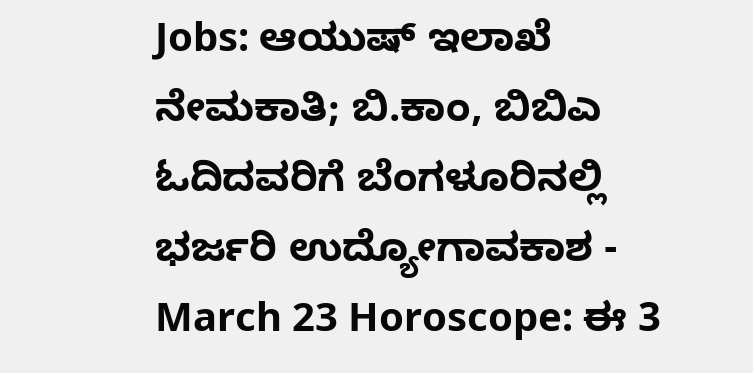Jobs: ಆಯುಷ್ ಇಲಾಖೆ ನೇಮಕಾತಿ; ಬಿ.ಕಾಂ, ಬಿಬಿಎ ಓದಿದವರಿಗೆ ಬೆಂಗಳೂರಿನಲ್ಲಿ ಭರ್ಜರಿ ಉದ್ಯೋಗಾವಕಾಶ -
March 23 Horoscope: ಈ 3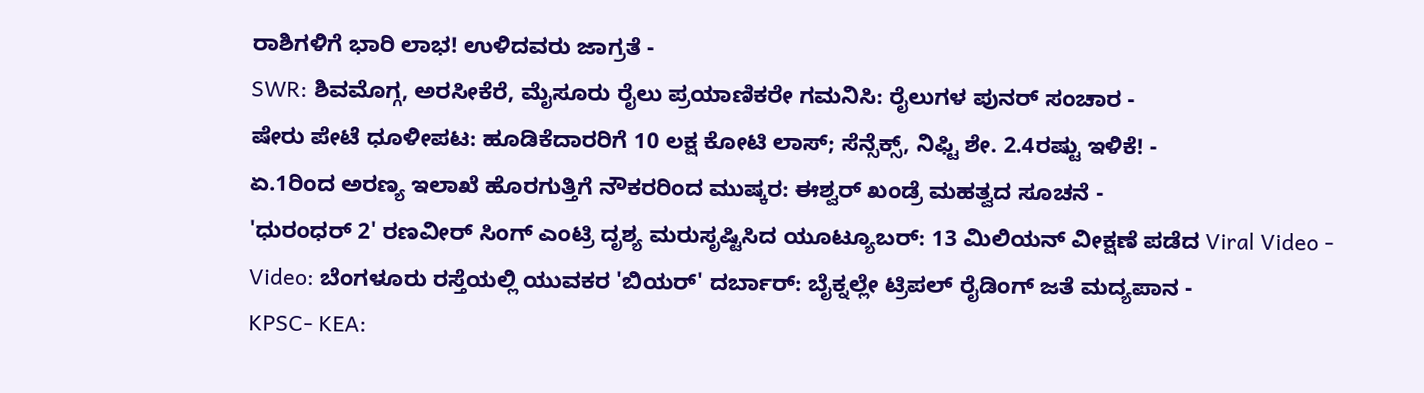ರಾಶಿಗಳಿಗೆ ಭಾರಿ ಲಾಭ! ಉಳಿದವರು ಜಾಗ್ರತೆ -
SWR: ಶಿವಮೊಗ್ಗ, ಅರಸೀಕೆರೆ, ಮೈಸೂರು ರೈಲು ಪ್ರಯಾಣಿಕರೇ ಗಮನಿಸಿ: ರೈಲುಗಳ ಪುನರ್ ಸಂಚಾರ -
ಷೇರು ಪೇಟೆ ಧೂಳೀಪಟ: ಹೂಡಿಕೆದಾರರಿಗೆ 10 ಲಕ್ಷ ಕೋಟಿ ಲಾಸ್; ಸೆನ್ಸೆಕ್ಸ್, ನಿಫ್ಟಿ ಶೇ. 2.4ರಷ್ಟು ಇಳಿಕೆ! -
ಏ.1ರಿಂದ ಅರಣ್ಯ ಇಲಾಖೆ ಹೊರಗುತ್ತಿಗೆ ನೌಕರರಿಂದ ಮುಷ್ಕರ: ಈಶ್ವರ್ ಖಂಡ್ರೆ ಮಹತ್ವದ ಸೂಚನೆ -
'ಧುರಂಧರ್ 2' ರಣವೀರ್ ಸಿಂಗ್ ಎಂಟ್ರಿ ದೃಶ್ಯ ಮರುಸೃಷ್ಟಿಸಿದ ಯೂಟ್ಯೂಬರ್: 13 ಮಿಲಿಯನ್ ವೀಕ್ಷಣೆ ಪಡೆದ Viral Video -
Video: ಬೆಂಗಳೂರು ರಸ್ತೆಯಲ್ಲಿ ಯುವಕರ 'ಬಿಯರ್' ದರ್ಬಾರ್: ಬೈಕ್ನಲ್ಲೇ ಟ್ರಿಪಲ್ ರೈಡಿಂಗ್ ಜತೆ ಮದ್ಯಪಾನ -
KPSC- KEA: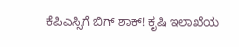ಕೆಪಿಎಸ್ಸಿಗೆ ಬಿಗ್ ಶಾಕ್! ಕೃಷಿ ಇಲಾಖೆಯ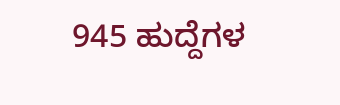945 ಹುದ್ದೆಗಳ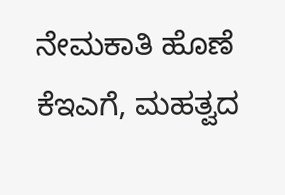ನೇಮಕಾತಿ ಹೊಣೆ ಕೆಇಎಗೆ, ಮಹತ್ವದ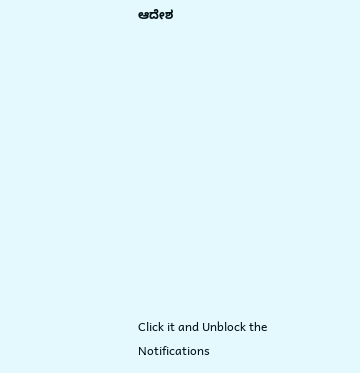ಆದೇಶ












Click it and Unblock the Notifications